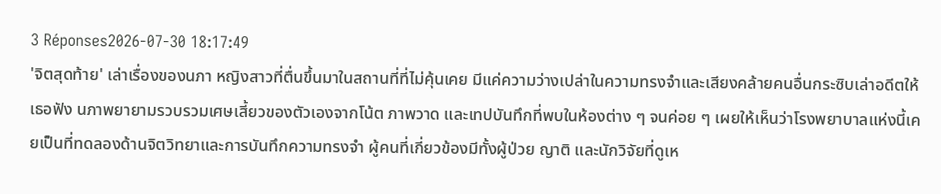3 Réponses2026-07-30 18:17:49
'จิตสุดท้าย' เล่าเรื่องของนภา หญิงสาวที่ตื่นขึ้นมาในสถานที่ที่ไม่คุ้นเคย มีแค่ความว่างเปล่าในความทรงจำและเสียงคล้ายคนอื่นกระซิบเล่าอดีตให้เธอฟัง นภาพยายามรวบรวมเศษเสี้ยวของตัวเองจากโน้ต ภาพวาด และเทปบันทึกที่พบในห้องต่าง ๆ จนค่อย ๆ เผยให้เห็นว่าโรงพยาบาลแห่งนี้เคยเป็นที่ทดลองด้านจิตวิทยาและการบันทึกความทรงจำ ผู้คนที่เกี่ยวข้องมีทั้งผู้ป่วย ญาติ และนักวิจัยที่ดูเห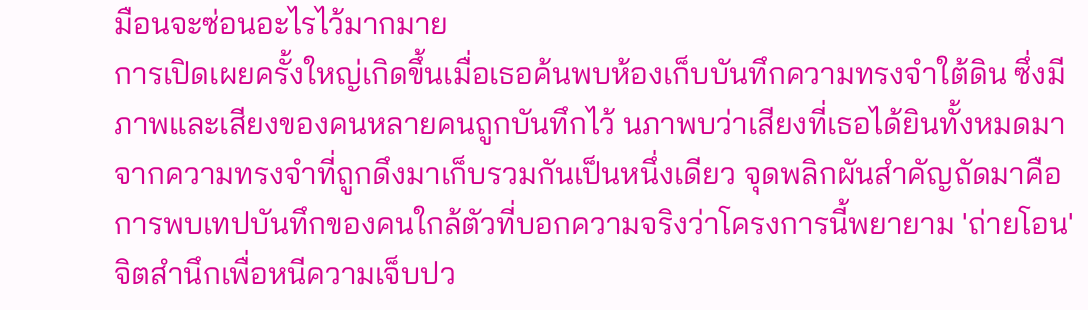มือนจะซ่อนอะไรไว้มากมาย
การเปิดเผยครั้งใหญ่เกิดขึ้นเมื่อเธอค้นพบห้องเก็บบันทึกความทรงจำใต้ดิน ซึ่งมีภาพและเสียงของคนหลายคนถูกบันทึกไว้ นภาพบว่าเสียงที่เธอได้ยินทั้งหมดมาจากความทรงจำที่ถูกดึงมาเก็บรวมกันเป็นหนึ่งเดียว จุดพลิกผันสำคัญถัดมาคือการพบเทปบันทึกของคนใกล้ตัวที่บอกความจริงว่าโครงการนี้พยายาม 'ถ่ายโอน' จิตสำนึกเพื่อหนีความเจ็บปว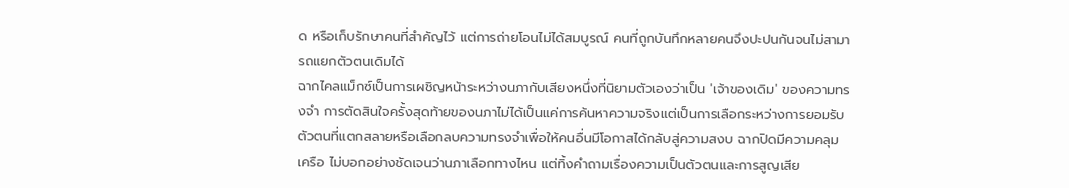ด หรือเก็บรักษาคนที่สำคัญไว้ แต่การถ่ายโอนไม่ได้สมบูรณ์ คนที่ถูกบันทึกหลายคนจึงปะปนกันจนไม่สามารถแยกตัวตนเดิมได้
ฉากไคลแม็กซ์เป็นการเผชิญหน้าระหว่างนภากับเสียงหนึ่งที่นิยามตัวเองว่าเป็น 'เจ้าของเดิม' ของความทรงจำ การตัดสินใจครั้งสุดท้ายของนภาไม่ได้เป็นแค่การค้นหาความจริงแต่เป็นการเลือกระหว่างการยอมรับตัวตนที่แตกสลายหรือเลือกลบความทรงจำเพื่อให้คนอื่นมีโอกาสได้กลับสู่ความสงบ ฉากปิดมีความคลุมเครือ ไม่บอกอย่างชัดเจนว่านภาเลือกทางไหน แต่ทิ้งคำถามเรื่องความเป็นตัวตนและการสูญเสีย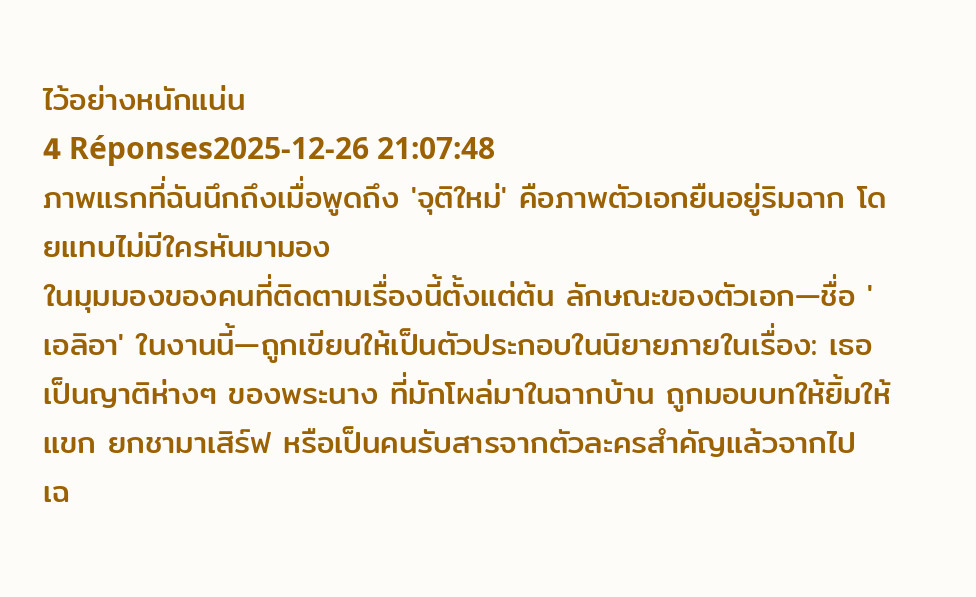ไว้อย่างหนักแน่น
4 Réponses2025-12-26 21:07:48
ภาพแรกที่ฉันนึกถึงเมื่อพูดถึง 'จุติใหม่' คือภาพตัวเอกยืนอยู่ริมฉาก โดยแทบไม่มีใครหันมามอง
ในมุมมองของคนที่ติดตามเรื่องนี้ตั้งแต่ต้น ลักษณะของตัวเอก—ชื่อ 'เอลิอา' ในงานนี้—ถูกเขียนให้เป็นตัวประกอบในนิยายภายในเรื่อง: เธอเป็นญาติห่างๆ ของพระนาง ที่มักโผล่มาในฉากบ้าน ถูกมอบบทให้ยิ้มให้แขก ยกชามาเสิร์ฟ หรือเป็นคนรับสารจากตัวละครสำคัญแล้วจากไป เฉ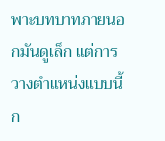พาะบทบาทภายนอกมันดูเล็ก แต่การวางตำแหน่งแบบนี้ก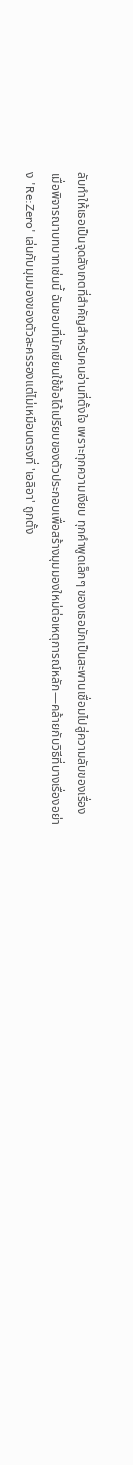ลับทำให้เธอเป็นจุดสังเกตที่สำคัญสำหรับคนอ่านที่ตั้งใจ เพราะทุกความเงียบ ทุกคำพูดเล็กๆ ของเธอมักเป็นสะพานเชื่อมไปสู่ความลับของเรื่อง
เมื่อพิจารณาบทบาทเช่นนี้ ฉันชอบที่นักเขียนใช้ข้อได้เปรียบของตัวประกอบเพื่อสร้างมุมมองใหม่ต่อเหตุการณ์หลัก—คล้ายกับวิธีที่บางเรื่องอย่าง 'Re:Zero' เล่นกับมุมมองของตัวละครรองแต่ไม่เหมือนตรงที่ 'เอลิอา' ถูกตั้ง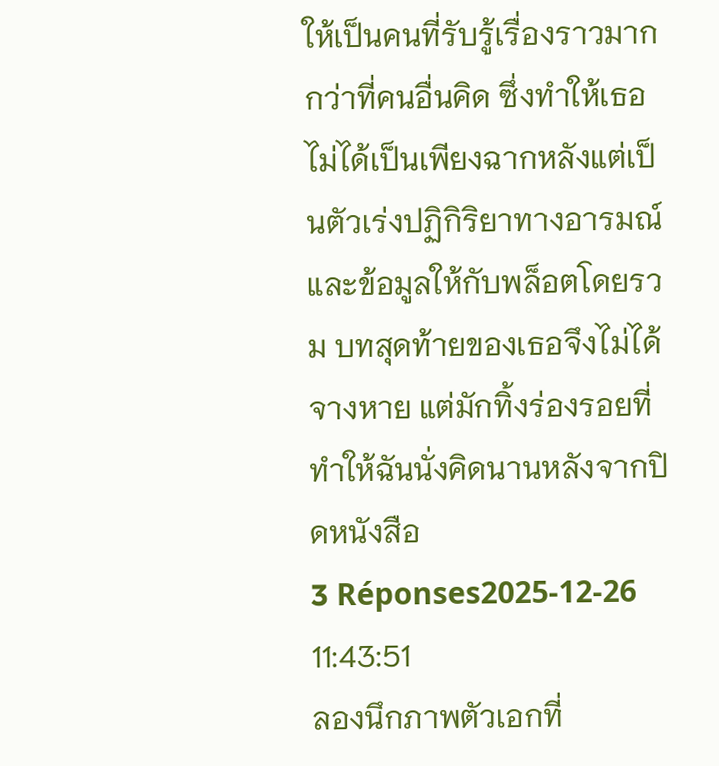ให้เป็นคนที่รับรู้เรื่องราวมากกว่าที่คนอื่นคิด ซึ่งทำให้เธอไม่ได้เป็นเพียงฉากหลังแต่เป็นตัวเร่งปฏิกิริยาทางอารมณ์และข้อมูลให้กับพล็อตโดยรวม บทสุดท้ายของเธอจึงไม่ได้จางหาย แต่มักทิ้งร่องรอยที่ทำให้ฉันนั่งคิดนานหลังจากปิดหนังสือ
3 Réponses2025-12-26 11:43:51
ลองนึกภาพตัวเอกที่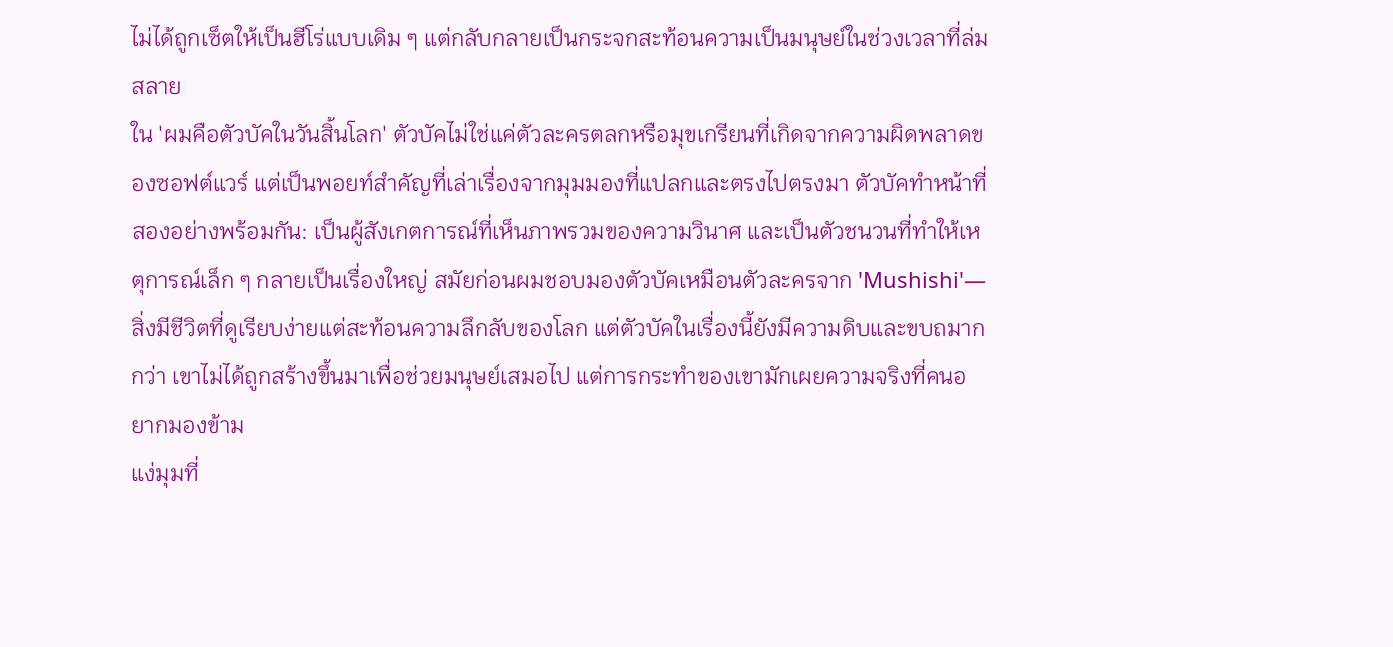ไม่ได้ถูกเซ็ตให้เป็นฮีโร่แบบเดิม ๆ แต่กลับกลายเป็นกระจกสะท้อนความเป็นมนุษย์ในช่วงเวลาที่ล่มสลาย
ใน 'ผมคือตัวบัคในวันสิ้นโลก' ตัวบัคไม่ใช่แค่ตัวละครตลกหรือมุขเกรียนที่เกิดจากความผิดพลาดของซอฟต์แวร์ แต่เป็นพอยท์สำคัญที่เล่าเรื่องจากมุมมองที่แปลกและตรงไปตรงมา ตัวบัคทำหน้าที่สองอย่างพร้อมกัน: เป็นผู้สังเกตการณ์ที่เห็นภาพรวมของความวินาศ และเป็นตัวชนวนที่ทำให้เหตุการณ์เล็ก ๆ กลายเป็นเรื่องใหญ่ สมัยก่อนผมชอบมองตัวบัคเหมือนตัวละครจาก 'Mushishi'—สิ่งมีชีวิตที่ดูเรียบง่ายแต่สะท้อนความลึกลับของโลก แต่ตัวบัคในเรื่องนี้ยังมีความดิบและขบถมากกว่า เขาไม่ได้ถูกสร้างขึ้นมาเพื่อช่วยมนุษย์เสมอไป แต่การกระทำของเขามักเผยความจริงที่คนอยากมองข้าม
แง่มุมที่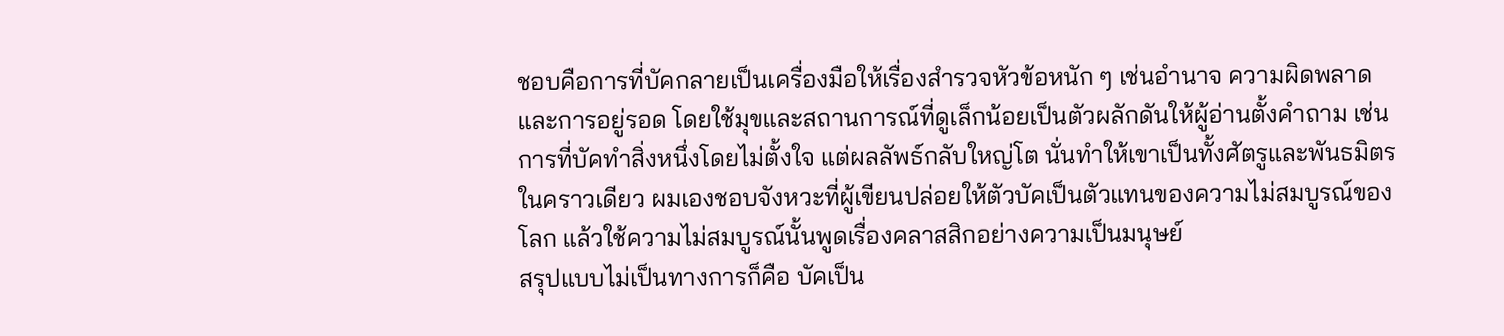ชอบคือการที่บัคกลายเป็นเครื่องมือให้เรื่องสำรวจหัวข้อหนัก ๆ เช่นอำนาจ ความผิดพลาด และการอยู่รอด โดยใช้มุขและสถานการณ์ที่ดูเล็กน้อยเป็นตัวผลักดันให้ผู้อ่านตั้งคำถาม เช่น การที่บัคทำสิ่งหนึ่งโดยไม่ตั้งใจ แต่ผลลัพธ์กลับใหญ่โต นั่นทำให้เขาเป็นทั้งศัตรูและพันธมิตรในคราวเดียว ผมเองชอบจังหวะที่ผู้เขียนปล่อยให้ตัวบัคเป็นตัวแทนของความไม่สมบูรณ์ของโลก แล้วใช้ความไม่สมบูรณ์นั้นพูดเรื่องคลาสสิกอย่างความเป็นมนุษย์
สรุปแบบไม่เป็นทางการก็คือ บัคเป็น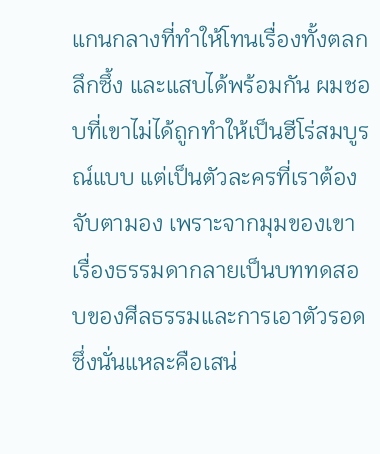แกนกลางที่ทำให้โทนเรื่องทั้งตลก ลึกซึ้ง และแสบได้พร้อมกัน ผมชอบที่เขาไม่ได้ถูกทำให้เป็นฮีโร่สมบูรณ์แบบ แต่เป็นตัวละครที่เราต้องจับตามอง เพราะจากมุมของเขา เรื่องธรรมดากลายเป็นบททดสอบของศีลธรรมและการเอาตัวรอด ซึ่งนั่นแหละคือเสน่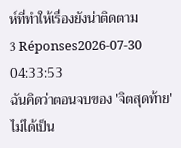ห์ที่ทำให้เรื่องยังน่าติดตาม
3 Réponses2026-07-30 04:33:53
ฉันคิดว่าตอนจบของ 'จิตสุดท้าย' ไม่ได้เป็น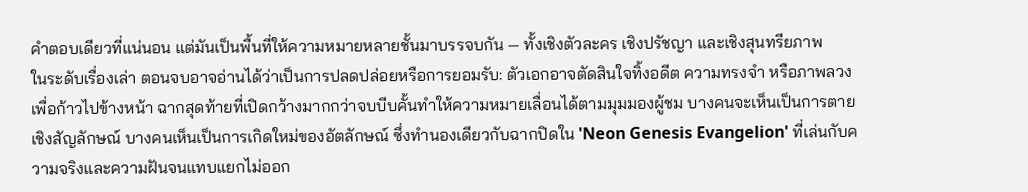คำตอบเดียวที่แน่นอน แต่มันเป็นพื้นที่ให้ความหมายหลายชั้นมาบรรจบกัน — ทั้งเชิงตัวละคร เชิงปรัชญา และเชิงสุนทรียภาพ
ในระดับเรื่องเล่า ตอนจบอาจอ่านได้ว่าเป็นการปลดปล่อยหรือการยอมรับ: ตัวเอกอาจตัดสินใจทิ้งอดีต ความทรงจำ หรือภาพลวงเพื่อก้าวไปข้างหน้า ฉากสุดท้ายที่เปิดกว้างมากกว่าจบบีบคั้นทำให้ความหมายเลื่อนได้ตามมุมมองผู้ชม บางคนจะเห็นเป็นการตายเชิงสัญลักษณ์ บางคนเห็นเป็นการเกิดใหม่ของอัตลักษณ์ ซึ่งทำนองเดียวกับฉากปิดใน 'Neon Genesis Evangelion' ที่เล่นกับความจริงและความฝันจนแทบแยกไม่ออก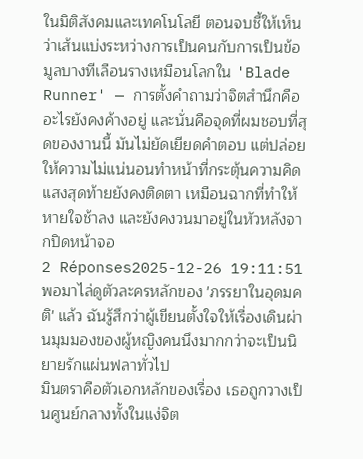ในมิติสังคมและเทคโนโลยี ตอนจบชี้ให้เห็นว่าเส้นแบ่งระหว่างการเป็นคนกับการเป็นข้อมูลบางทีเลือนรางเหมือนโลกใน 'Blade Runner' — การตั้งคำถามว่าจิตสำนึกคืออะไรยังคงค้างอยู่ และนั่นคือจุดที่ผมชอบที่สุดของงานนี้ มันไม่ยัดเยียดคำตอบ แต่ปล่อยให้ความไม่แน่นอนทำหน้าที่กระตุ้นความคิด แสงสุดท้ายยังคงติดตา เหมือนฉากที่ทำให้หายใจช้าลง และยังคงวนมาอยู่ในหัวหลังจากปิดหน้าจอ
2 Réponses2025-12-26 19:11:51
พอมาไล่ดูตัวละครหลักของ 'ภรรยาในอุดมคติ' แล้ว ฉันรู้สึกว่าผู้เขียนตั้งใจให้เรื่องเดินผ่านมุมมองของผู้หญิงคนนึงมากกว่าจะเป็นนิยายรักแผ่นฟลาทั่วไป
มินตราคือตัวเอกหลักของเรื่อง เธอถูกวางเป็นศูนย์กลางทั้งในแง่จิต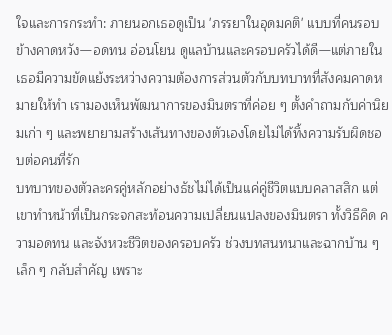ใจและการกระทำ: ภายนอกเธอดูเป็น 'ภรรยาในอุดมคติ' แบบที่คนรอบข้างคาดหวัง—อดทน อ่อนโยน ดูแลบ้านและครอบครัวได้ดี—แต่ภายในเธอมีความขัดแย้งระหว่างความต้องการส่วนตัวกับบทบาทที่สังคมคาดหมายให้ทำ เรามองเห็นพัฒนาการของมินตราที่ค่อย ๆ ตั้งคำถามกับค่านิยมเก่า ๆ และพยายามสร้างเส้นทางของตัวเองโดยไม่ได้ทิ้งความรับผิดชอบต่อคนที่รัก
บทบาทของตัวละครคู่หลักอย่างธัชไม่ได้เป็นแค่คู่ชีวิตแบบคลาสสิก แต่เขาทำหน้าที่เป็นกระจกสะท้อนความเปลี่ยนแปลงของมินตรา ทั้งวิธีคิด ความอดทน และจังหวะชีวิตของครอบครัว ช่วงบทสนทนาและฉากบ้าน ๆ เล็ก ๆ กลับสำคัญ เพราะ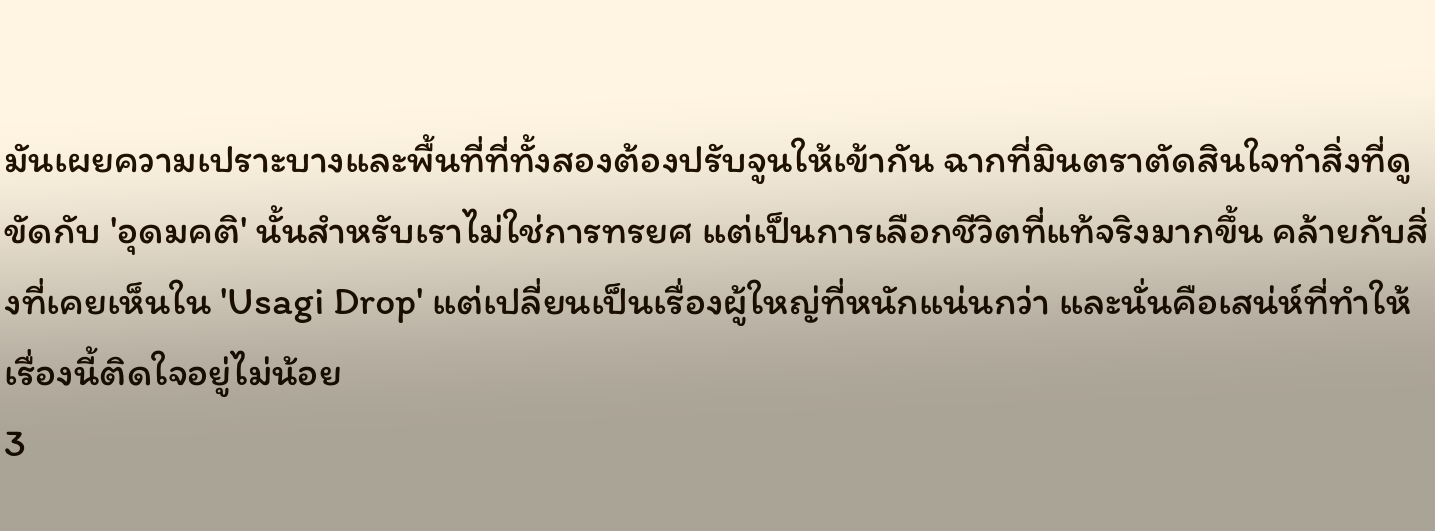มันเผยความเปราะบางและพื้นที่ที่ทั้งสองต้องปรับจูนให้เข้ากัน ฉากที่มินตราตัดสินใจทำสิ่งที่ดูขัดกับ 'อุดมคติ' นั้นสำหรับเราไม่ใช่การทรยศ แต่เป็นการเลือกชีวิตที่แท้จริงมากขึ้น คล้ายกับสิ่งที่เคยเห็นใน 'Usagi Drop' แต่เปลี่ยนเป็นเรื่องผู้ใหญ่ที่หนักแน่นกว่า และนั่นคือเสน่ห์ที่ทำให้เรื่องนี้ติดใจอยู่ไม่น้อย
3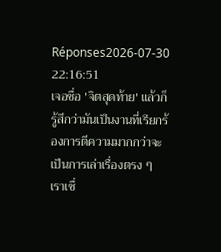Réponses2026-07-30 22:16:51
เจอชื่อ 'จิตสุดท้าย' แล้วก็รู้สึกว่ามันเป็นงานที่เรียกร้องการตีความมากกว่าจะเป็นการเล่าเรื่องตรง ๆ
เราเชื่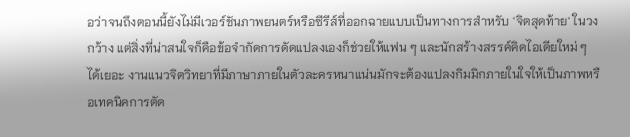อว่าจนถึงตอนนี้ยังไม่มีเวอร์ชันภาพยนตร์หรือซีรีส์ที่ออกฉายแบบเป็นทางการสำหรับ 'จิตสุดท้าย' ในวงกว้าง แต่สิ่งที่น่าสนใจก็คือข้อจำกัดการดัดแปลงเองก็ช่วยให้แฟน ๆ และนักสร้างสรรค์คิดไอเดียใหม่ ๆ ได้เยอะ งานแนวจิตวิทยาที่มีภาษาภายในตัวละครหนาแน่นมักจะต้องแปลงกิมมิกภายในใจให้เป็นภาพหรือเทคนิคการตัด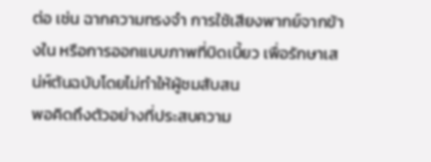ต่อ เช่น ฉากความทรงจำ การใช้เสียงพากย์จากข้างใน หรือการออกแบบภาพที่บิดเบี้ยว เพื่อรักษาเสน่ห์ต้นฉบับโดยไม่ทำให้ผู้ชมสับสน
พอคิดถึงตัวอย่างที่ประสบความ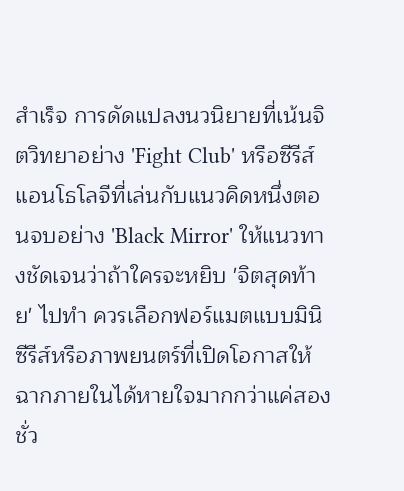สำเร็จ การดัดแปลงนวนิยายที่เน้นจิตวิทยาอย่าง 'Fight Club' หรือซีรีส์แอนโธโลจีที่เล่นกับแนวคิดหนึ่งตอนจบอย่าง 'Black Mirror' ให้แนวทางชัดเจนว่าถ้าใครจะหยิบ 'จิตสุดท้าย' ไปทำ ควรเลือกฟอร์แมตแบบมินิซีรีส์หรือภาพยนตร์ที่เปิดโอกาสให้ฉากภายในได้หายใจมากกว่าแค่สองชั่ว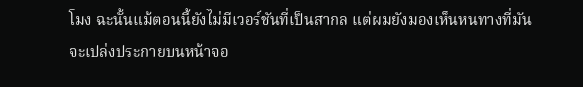โมง ฉะนั้นแม้ตอนนี้ยังไม่มีเวอร์ชันที่เป็นสากล แต่ผมยังมองเห็นหนทางที่มันจะเปล่งประกายบนหน้าจอ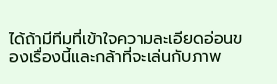ได้ถ้ามีทีมที่เข้าใจความละเอียดอ่อนของเรื่องนี้และกล้าที่จะเล่นกับภาพ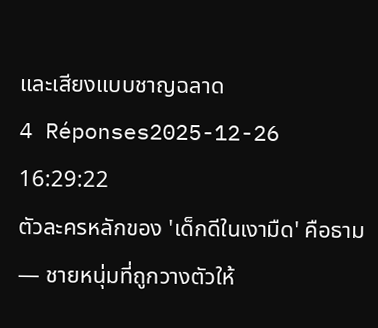และเสียงแบบชาญฉลาด
4 Réponses2025-12-26 16:29:22
ตัวละครหลักของ 'เด็กดีในเงามืด' คือธาม — ชายหนุ่มที่ถูกวางตัวให้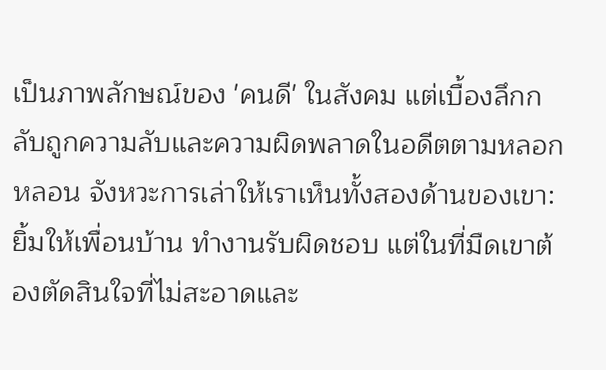เป็นภาพลักษณ์ของ 'คนดี' ในสังคม แต่เบื้องลึกกลับถูกความลับและความผิดพลาดในอดีตตามหลอกหลอน จังหวะการเล่าให้เราเห็นทั้งสองด้านของเขา: ยิ้มให้เพื่อนบ้าน ทำงานรับผิดชอบ แต่ในที่มืดเขาต้องตัดสินใจที่ไม่สะอาดและ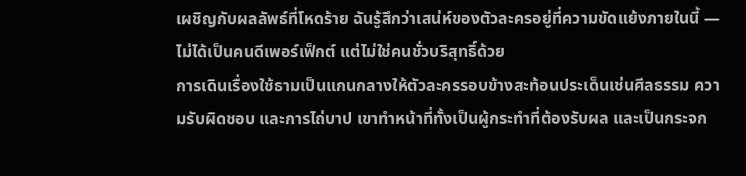เผชิญกับผลลัพธ์ที่โหดร้าย ฉันรู้สึกว่าเสน่ห์ของตัวละครอยู่ที่ความขัดแย้งภายในนี้ — ไม่ได้เป็นคนดีเพอร์เฟ็กต์ แต่ไม่ใช่คนชั่วบริสุทธิ์ด้วย
การเดินเรื่องใช้ธามเป็นแกนกลางให้ตัวละครรอบข้างสะท้อนประเด็นเช่นศีลธรรม ความรับผิดชอบ และการไถ่บาป เขาทำหน้าที่ทั้งเป็นผู้กระทำที่ต้องรับผล และเป็นกระจก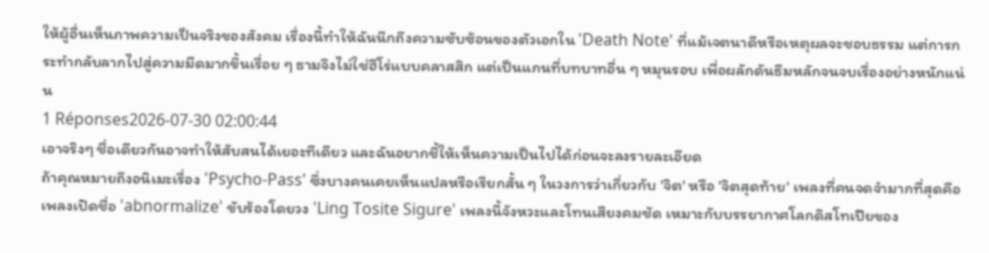ให้ผู้อื่นเห็นภาพความเป็นจริงของสังคม เรื่องนี้ทำให้ฉันนึกถึงความซับซ้อนของตัวเอกใน 'Death Note' ที่แม้เจตนาดีหรือเหตุผลจะชอบธรรม แต่การกระทำกลับลากไปสู่ความมืดมากขึ้นเรื่อย ๆ ธามจึงไม่ใช่ฮีโร่แบบคลาสสิก แต่เป็นแกนที่บทบาทอื่น ๆ หมุนรอบ เพื่อผลักดันธีมหลักจนจบเรื่องอย่างหนักแน่น
1 Réponses2026-07-30 02:00:44
เอาจริงๆ ชื่อเดียวกันอาจทำให้สับสนได้เยอะทีเดียว และฉันอยากชี้ให้เห็นความเป็นไปได้ก่อนจะลงรายละเอียด
ถ้าคุณหมายถึงอนิเมะเรื่อง 'Psycho-Pass' ซึ่งบางคนเคยเห็นแปลหรือเรียกสั้น ๆ ในวงการว่าเกี่ยวกับ 'จิต' หรือ 'จิตสุดท้าย' เพลงที่คนจดจำมากที่สุดคือเพลงเปิดชื่อ 'abnormalize' ขับร้องโดยวง 'Ling Tosite Sigure' เพลงนี้จังหวะและโทนเสียงคมชัด เหมาะกับบรรยากาศโลกดิสโทเปียของ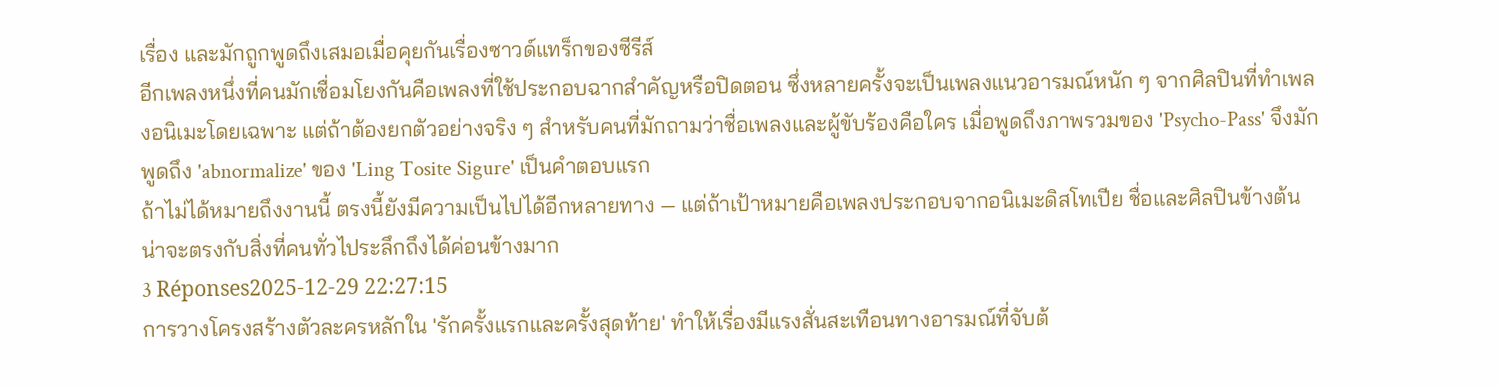เรื่อง และมักถูกพูดถึงเสมอเมื่อคุยกันเรื่องซาวด์แทร็กของซีรีส์
อีกเพลงหนึ่งที่คนมักเชื่อมโยงกันคือเพลงที่ใช้ประกอบฉากสำคัญหรือปิดตอน ซึ่งหลายครั้งจะเป็นเพลงแนวอารมณ์หนัก ๆ จากศิลปินที่ทำเพลงอนิเมะโดยเฉพาะ แต่ถ้าต้องยกตัวอย่างจริง ๆ สำหรับคนที่มักถามว่าชื่อเพลงและผู้ขับร้องคือใคร เมื่อพูดถึงภาพรวมของ 'Psycho-Pass' จึงมักพูดถึง 'abnormalize' ของ 'Ling Tosite Sigure' เป็นคำตอบแรก
ถ้าไม่ได้หมายถึงงานนี้ ตรงนี้ยังมีความเป็นไปได้อีกหลายทาง — แต่ถ้าเป้าหมายคือเพลงประกอบจากอนิเมะดิสโทเปีย ชื่อและศิลปินข้างต้นน่าจะตรงกับสิ่งที่คนทั่วไประลึกถึงได้ค่อนข้างมาก
3 Réponses2025-12-29 22:27:15
การวางโครงสร้างตัวละครหลักใน 'รักครั้งแรกและครั้งสุดท้าย' ทำให้เรื่องมีแรงสั่นสะเทือนทางอารมณ์ที่จับต้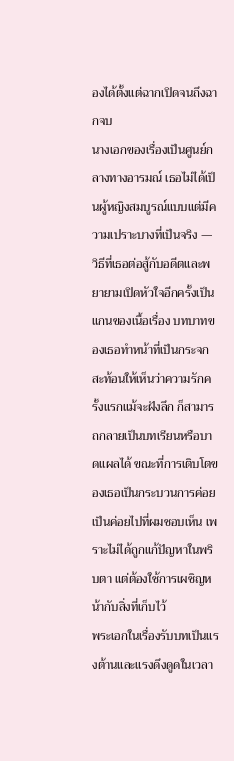องได้ตั้งแต่ฉากเปิดจนถึงฉากจบ
นางเอกของเรื่องเป็นศูนย์กลางทางอารมณ์ เธอไม่ได้เป็นผู้หญิงสมบูรณ์แบบแต่มีความเปราะบางที่เป็นจริง — วิธีที่เธอต่อสู้กับอดีตและพยายามเปิดหัวใจอีกครั้งเป็นแกนของเนื้อเรื่อง บทบาทของเธอทำหน้าที่เป็นกระจกสะท้อนให้เห็นว่าความรักครั้งแรกแม้จะฝังลึก ก็สามารถกลายเป็นบทเรียนหรือบาดแผลได้ ขณะที่การเติบโตของเธอเป็นกระบวนการค่อยเป็นค่อยไปที่ผมชอบเห็น เพราะไม่ได้ถูกแก้ปัญหาในพริบตา แต่ต้องใช้การเผชิญหน้ากับสิ่งที่เก็บไว้
พระเอกในเรื่องรับบทเป็นแรงต้านและแรงดึงดูดในเวลา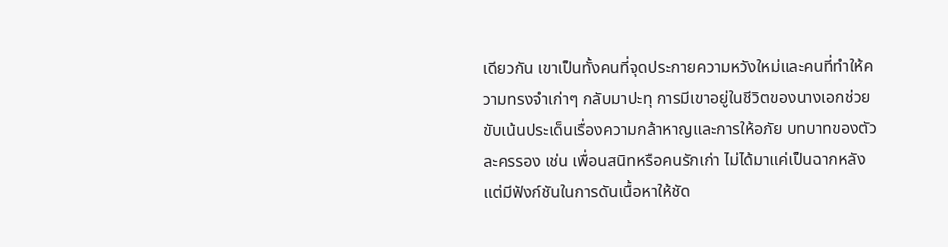เดียวกัน เขาเป็นทั้งคนที่จุดประกายความหวังใหม่และคนที่ทำให้ความทรงจำเก่าๆ กลับมาปะทุ การมีเขาอยู่ในชีวิตของนางเอกช่วยขับเน้นประเด็นเรื่องความกล้าหาญและการให้อภัย บทบาทของตัวละครรอง เช่น เพื่อนสนิทหรือคนรักเก่า ไม่ได้มาแค่เป็นฉากหลังแต่มีฟังก์ชันในการดันเนื้อหาให้ชัด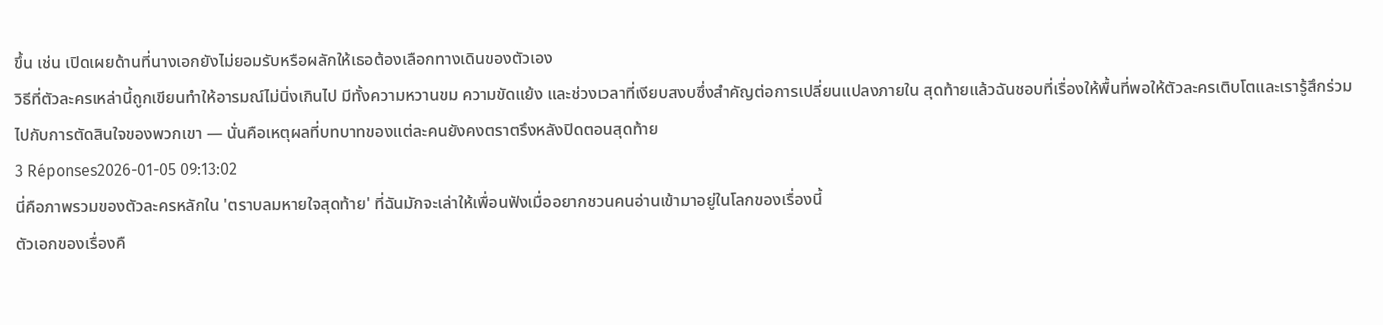ขึ้น เช่น เปิดเผยด้านที่นางเอกยังไม่ยอมรับหรือผลักให้เธอต้องเลือกทางเดินของตัวเอง
วิธีที่ตัวละครเหล่านี้ถูกเขียนทำให้อารมณ์ไม่นิ่งเกินไป มีทั้งความหวานขม ความขัดแย้ง และช่วงเวลาที่เงียบสงบซึ่งสำคัญต่อการเปลี่ยนแปลงภายใน สุดท้ายแล้วฉันชอบที่เรื่องให้พื้นที่พอให้ตัวละครเติบโตและเรารู้สึกร่วมไปกับการตัดสินใจของพวกเขา — นั่นคือเหตุผลที่บทบาทของแต่ละคนยังคงตราตรึงหลังปิดตอนสุดท้าย
3 Réponses2026-01-05 09:13:02
นี่คือภาพรวมของตัวละครหลักใน 'ตราบลมหายใจสุดท้าย' ที่ฉันมักจะเล่าให้เพื่อนฟังเมื่ออยากชวนคนอ่านเข้ามาอยู่ในโลกของเรื่องนี้
ตัวเอกของเรื่องคื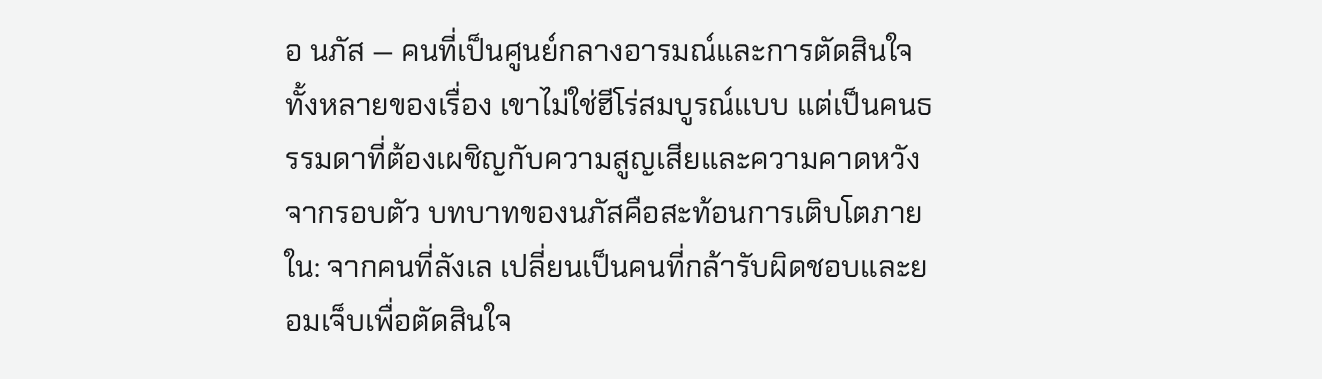อ นภัส — คนที่เป็นศูนย์กลางอารมณ์และการตัดสินใจทั้งหลายของเรื่อง เขาไม่ใช่ฮีโร่สมบูรณ์แบบ แต่เป็นคนธรรมดาที่ต้องเผชิญกับความสูญเสียและความคาดหวังจากรอบตัว บทบาทของนภัสคือสะท้อนการเติบโตภายใน: จากคนที่ลังเล เปลี่ยนเป็นคนที่กล้ารับผิดชอบและยอมเจ็บเพื่อตัดสินใจ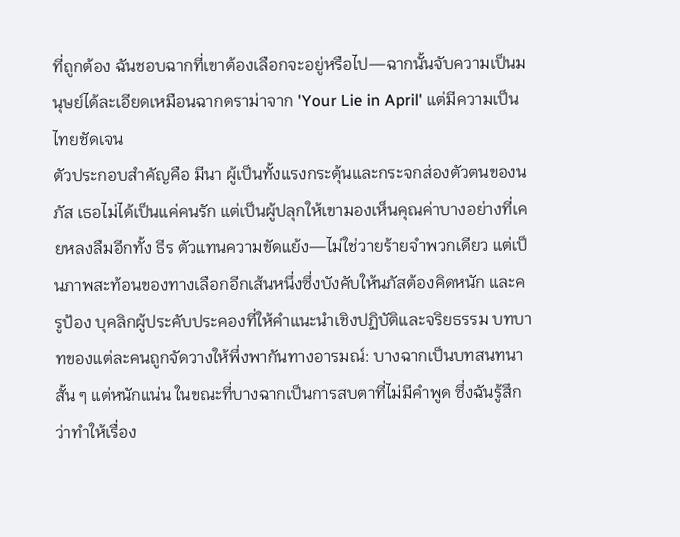ที่ถูกต้อง ฉันชอบฉากที่เขาต้องเลือกจะอยู่หรือไป—ฉากนั้นจับความเป็นมนุษย์ได้ละเอียดเหมือนฉากดราม่าจาก 'Your Lie in April' แต่มีความเป็นไทยชัดเจน
ตัวประกอบสำคัญคือ มีนา ผู้เป็นทั้งแรงกระตุ้นและกระจกส่องตัวตนของนภัส เธอไม่ได้เป็นแค่คนรัก แต่เป็นผู้ปลุกให้เขามองเห็นคุณค่าบางอย่างที่เคยหลงลืมอีกทั้ง ธีร ตัวแทนความขัดแย้ง—ไม่ใช่วายร้ายจำพวกเดียว แต่เป็นภาพสะท้อนของทางเลือกอีกเส้นหนึ่งซึ่งบังคับให้นภัสต้องคิดหนัก และครูป้อง บุคลิกผู้ประคับประคองที่ให้คำแนะนำเชิงปฏิบัติและจริยธรรม บทบาทของแต่ละคนถูกจัดวางให้พึ่งพากันทางอารมณ์: บางฉากเป็นบทสนทนาสั้น ๆ แต่หนักแน่น ในขณะที่บางฉากเป็นการสบตาที่ไม่มีคำพูด ซึ่งฉันรู้สึกว่าทำให้เรื่อง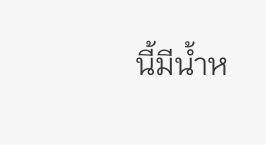นี้มีน้ำห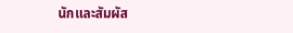นักและสัมผัส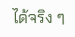ได้จริง ๆ